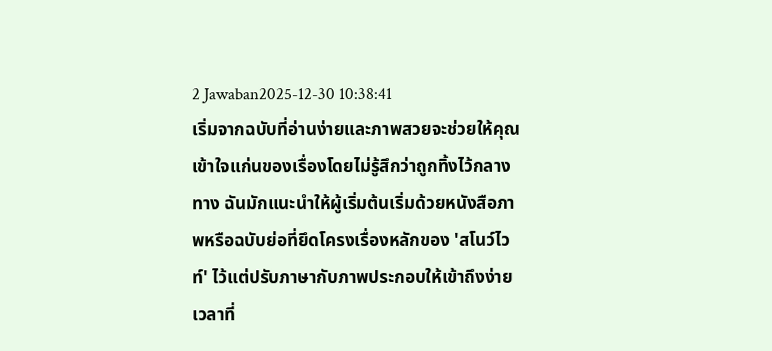2 Jawaban2025-12-30 10:38:41
เริ่มจากฉบับที่อ่านง่ายและภาพสวยจะช่วยให้คุณเข้าใจแก่นของเรื่องโดยไม่รู้สึกว่าถูกทิ้งไว้กลางทาง ฉันมักแนะนำให้ผู้เริ่มต้นเริ่มด้วยหนังสือภาพหรือฉบับย่อที่ยึดโครงเรื่องหลักของ 'สโนว์ไวท์' ไว้แต่ปรับภาษากับภาพประกอบให้เข้าถึงง่าย เวลาที่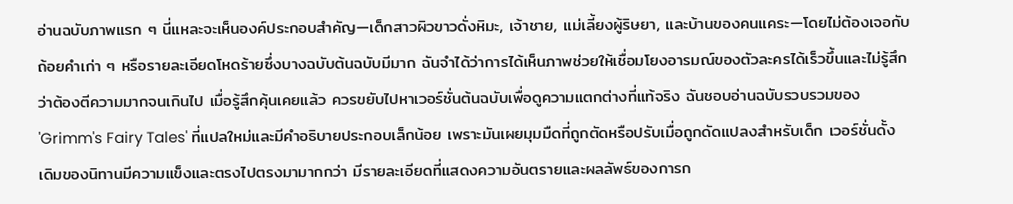อ่านฉบับภาพแรก ๆ นี่แหละจะเห็นองค์ประกอบสำคัญ—เด็กสาวผิวขาวดั่งหิมะ, เจ้าชาย, แม่เลี้ยงผู้ริษยา, และบ้านของคนแคระ—โดยไม่ต้องเจอกับถ้อยคำเก่า ๆ หรือรายละเอียดโหดร้ายซึ่งบางฉบับต้นฉบับมีมาก ฉันจำได้ว่าการได้เห็นภาพช่วยให้เชื่อมโยงอารมณ์ของตัวละครได้เร็วขึ้นและไม่รู้สึกว่าต้องตีความมากจนเกินไป เมื่อรู้สึกคุ้นเคยแล้ว ควรขยับไปหาเวอร์ชั่นต้นฉบับเพื่อดูความแตกต่างที่แท้จริง ฉันชอบอ่านฉบับรวบรวมของ 'Grimm's Fairy Tales' ที่แปลใหม่และมีคำอธิบายประกอบเล็กน้อย เพราะมันเผยมุมมืดที่ถูกตัดหรือปรับเมื่อถูกดัดแปลงสำหรับเด็ก เวอร์ชั่นดั้งเดิมของนิทานมีความแข็งและตรงไปตรงมามากกว่า มีรายละเอียดที่แสดงความอันตรายและผลลัพธ์ของการก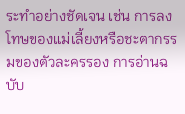ระทำอย่างชัดเจน เช่น การลงโทษของแม่เลี้ยงหรือชะตากรรมของตัวละครรอง การอ่านฉบับ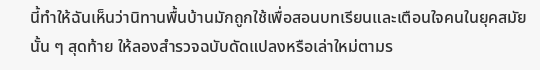นี้ทำให้ฉันเห็นว่านิทานพื้นบ้านมักถูกใช้เพื่อสอนบทเรียนและเตือนใจคนในยุคสมัยนั้น ๆ สุดท้าย ให้ลองสำรวจฉบับดัดแปลงหรือเล่าใหม่ตามร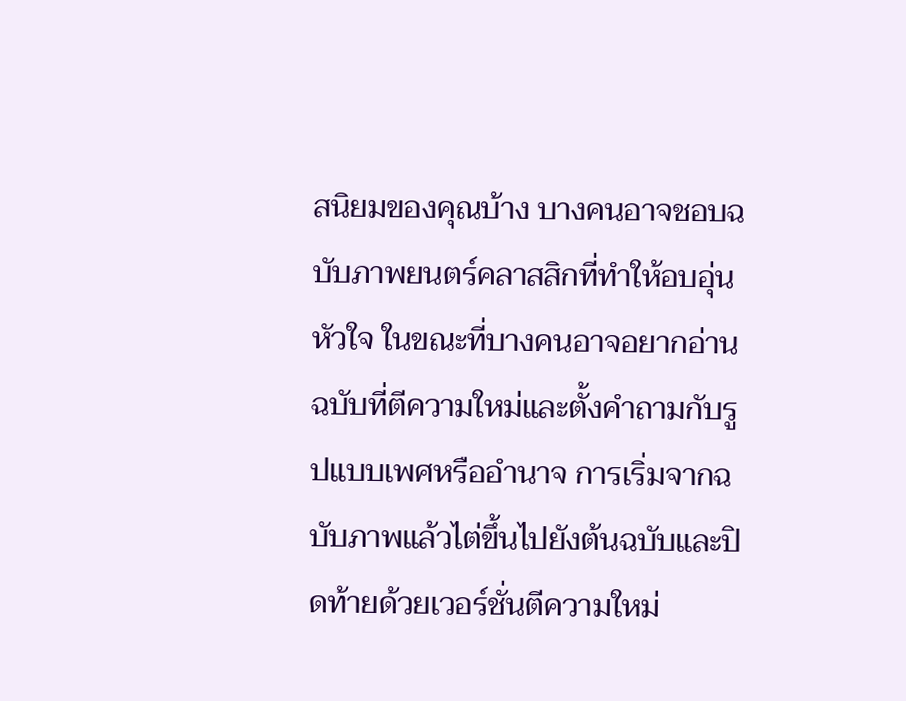สนิยมของคุณบ้าง บางคนอาจชอบฉบับภาพยนตร์คลาสสิกที่ทำให้อบอุ่นหัวใจ ในขณะที่บางคนอาจอยากอ่านฉบับที่ตีความใหม่และตั้งคำถามกับรูปแบบเพศหรืออำนาจ การเริ่มจากฉบับภาพแล้วไต่ขึ้นไปยังต้นฉบับและปิดท้ายด้วยเวอร์ชั่นตีความใหม่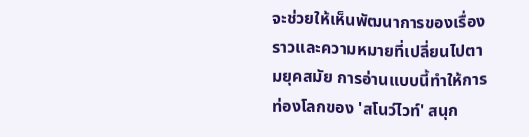จะช่วยให้เห็นพัฒนาการของเรื่องราวและความหมายที่เปลี่ยนไปตามยุคสมัย การอ่านแบบนี้ทำให้การท่องโลกของ 'สโนว์ไวท์' สนุก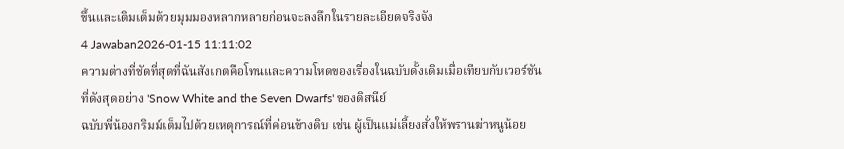ขึ้นและเติมเต็มด้วยมุมมองหลากหลายก่อนจะลงลึกในรายละเอียดจริงจัง
4 Jawaban2026-01-15 11:11:02
ความต่างที่ชัดที่สุดที่ฉันสังเกตคือโทนและความโหดของเรื่องในฉบับดั้งเดิมเมื่อเทียบกับเวอร์ชันที่ดังสุดอย่าง 'Snow White and the Seven Dwarfs' ของดิสนีย์
ฉบับพี่น้องกริมม์เต็มไปด้วยเหตุการณ์ที่ค่อนข้างดิบ เช่น ผู้เป็นแม่เลี้ยงสั่งให้พรานฆ่าหนูน้อย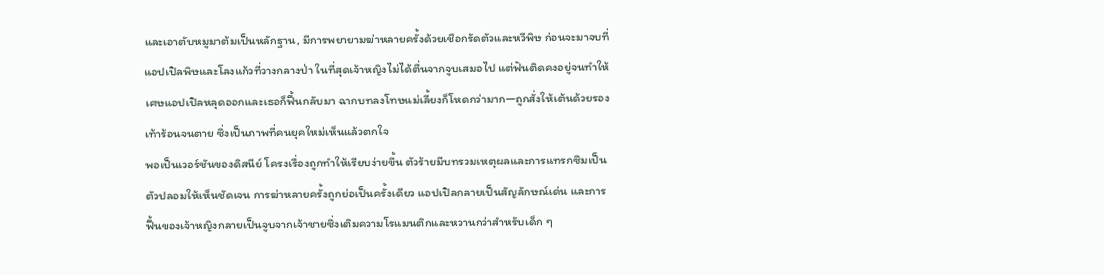และเอาตับหมูมาต้มเป็นหลักฐาน, มีการพยายามฆ่าหลายครั้งด้วยเชือกรัดตัวและหวีพิษ ก่อนจะมาจบที่แอปเปิลพิษและโลงแก้วที่วางกลางป่า ในที่สุดเจ้าหญิงไม่ได้ตื่นจากจูบเสมอไป แต่ฟันติดคงอยู่จนทำให้เศษแอปเปิลหลุดออกและเธอก็ฟื้นกลับมา ฉากบทลงโทษแม่เลี้ยงก็โหดกว่ามาก—ถูกสั่งให้เต้นด้วยรองเท้าร้อนจนตาย ซึ่งเป็นภาพที่คนยุคใหม่เห็นแล้วตกใจ
พอเป็นเวอร์ชันของดิสนีย์ โครงเรื่องถูกทำให้เรียบง่ายขึ้น ตัวร้ายมีบทรวมเหตุผลและการแทรกซึมเป็นตัวปลอมให้เห็นชัดเจน การฆ่าหลายครั้งถูกย่อเป็นครั้งเดียว แอปเปิลกลายเป็นสัญลักษณ์เด่น และการฟื้นของเจ้าหญิงกลายเป็นจูบจากเจ้าชายซึ่งเติมความโรแมนติกและหวานกว่าสำหรับเด็ก ๆ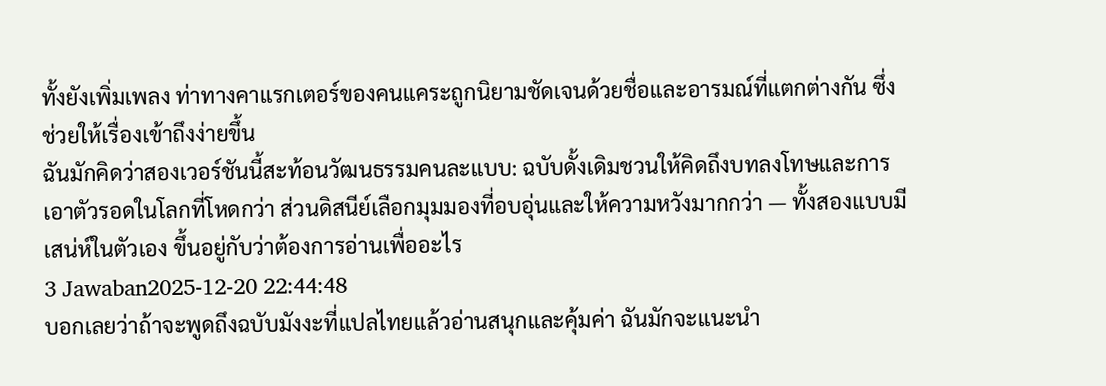ทั้งยังเพิ่มเพลง ท่าทางคาแรกเตอร์ของคนแคระถูกนิยามชัดเจนด้วยชื่อและอารมณ์ที่แตกต่างกัน ซึ่งช่วยให้เรื่องเข้าถึงง่ายขึ้น
ฉันมักคิดว่าสองเวอร์ชันนี้สะท้อนวัฒนธรรมคนละแบบ: ฉบับดั้งเดิมชวนให้คิดถึงบทลงโทษและการเอาตัวรอดในโลกที่โหดกว่า ส่วนดิสนีย์เลือกมุมมองที่อบอุ่นและให้ความหวังมากกว่า — ทั้งสองแบบมีเสน่ห์ในตัวเอง ขึ้นอยู่กับว่าต้องการอ่านเพื่ออะไร
3 Jawaban2025-12-20 22:44:48
บอกเลยว่าถ้าจะพูดถึงฉบับมังงะที่แปลไทยแล้วอ่านสนุกและคุ้มค่า ฉันมักจะแนะนำ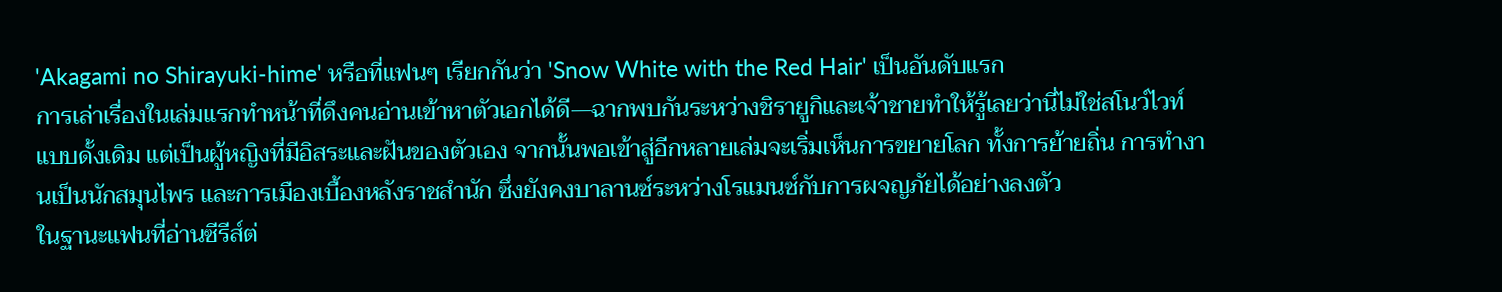'Akagami no Shirayuki-hime' หรือที่แฟนๆ เรียกกันว่า 'Snow White with the Red Hair' เป็นอันดับแรก
การเล่าเรื่องในเล่มแรกทำหน้าที่ดึงคนอ่านเข้าหาตัวเอกได้ดี—ฉากพบกันระหว่างชิรายูกิและเจ้าชายทำให้รู้เลยว่านี่ไม่ใช่สโนว์ไวท์แบบดั้งเดิม แต่เป็นผู้หญิงที่มีอิสระและฝันของตัวเอง จากนั้นพอเข้าสู่อีกหลายเล่มจะเริ่มเห็นการขยายโลก ทั้งการย้ายถิ่น การทำงานเป็นนักสมุนไพร และการเมืองเบื้องหลังราชสำนัก ซึ่งยังคงบาลานซ์ระหว่างโรแมนซ์กับการผจญภัยได้อย่างลงตัว
ในฐานะแฟนที่อ่านซีรีส์ต่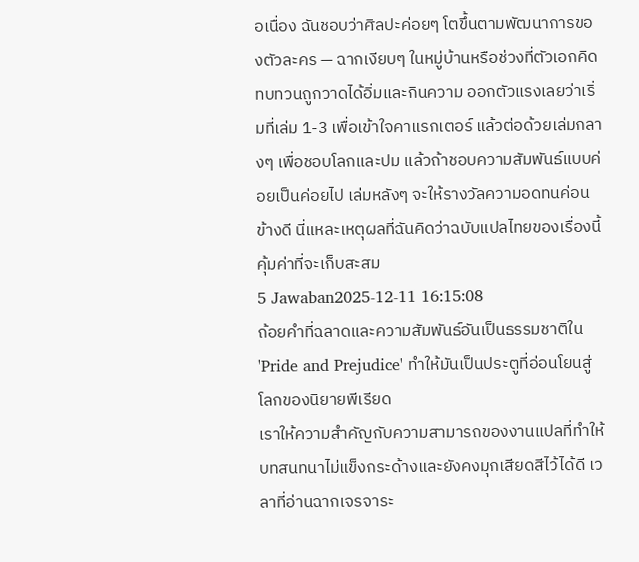อเนื่อง ฉันชอบว่าศิลปะค่อยๆ โตขึ้นตามพัฒนาการของตัวละคร — ฉากเงียบๆ ในหมู่บ้านหรือช่วงที่ตัวเอกคิดทบทวนถูกวาดได้อิ่มและกินความ ออกตัวแรงเลยว่าเริ่มที่เล่ม 1-3 เพื่อเข้าใจคาแรกเตอร์ แล้วต่อด้วยเล่มกลางๆ เพื่อชอบโลกและปม แล้วถ้าชอบความสัมพันธ์แบบค่อยเป็นค่อยไป เล่มหลังๆ จะให้รางวัลความอดทนค่อนข้างดี นี่แหละเหตุผลที่ฉันคิดว่าฉบับแปลไทยของเรื่องนี้คุ้มค่าที่จะเก็บสะสม
5 Jawaban2025-12-11 16:15:08
ถ้อยคำที่ฉลาดและความสัมพันธ์อันเป็นธรรมชาติใน 'Pride and Prejudice' ทำให้มันเป็นประตูที่อ่อนโยนสู่โลกของนิยายพีเรียด
เราให้ความสำคัญกับความสามารถของงานแปลที่ทำให้บทสนทนาไม่แข็งกระด้างและยังคงมุกเสียดสีไว้ได้ดี เวลาที่อ่านฉากเจรจาระ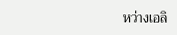หว่างเอลิ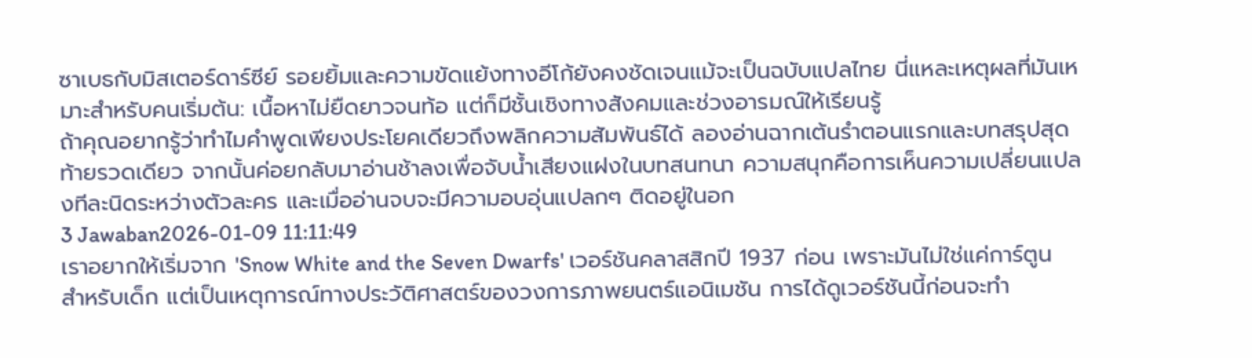ซาเบธกับมิสเตอร์ดาร์ซีย์ รอยยิ้มและความขัดแย้งทางอีโก้ยังคงชัดเจนแม้จะเป็นฉบับแปลไทย นี่แหละเหตุผลที่มันเหมาะสำหรับคนเริ่มต้น: เนื้อหาไม่ยืดยาวจนท้อ แต่ก็มีชั้นเชิงทางสังคมและช่วงอารมณ์ให้เรียนรู้
ถ้าคุณอยากรู้ว่าทำไมคำพูดเพียงประโยคเดียวถึงพลิกความสัมพันธ์ได้ ลองอ่านฉากเต้นรำตอนแรกและบทสรุปสุดท้ายรวดเดียว จากนั้นค่อยกลับมาอ่านช้าลงเพื่อจับน้ำเสียงแฝงในบทสนทนา ความสนุกคือการเห็นความเปลี่ยนแปลงทีละนิดระหว่างตัวละคร และเมื่ออ่านจบจะมีความอบอุ่นแปลกๆ ติดอยู่ในอก
3 Jawaban2026-01-09 11:11:49
เราอยากให้เริ่มจาก 'Snow White and the Seven Dwarfs' เวอร์ชันคลาสสิกปี 1937 ก่อน เพราะมันไม่ใช่แค่การ์ตูนสำหรับเด็ก แต่เป็นเหตุการณ์ทางประวัติศาสตร์ของวงการภาพยนตร์แอนิเมชัน การได้ดูเวอร์ชันนี้ก่อนจะทำ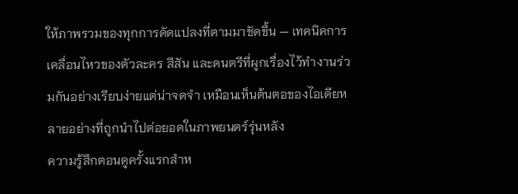ให้ภาพรวมของทุกการดัดแปลงที่ตามมาชัดขึ้น — เทคนิคการเคลื่อนไหวของตัวละคร สีสัน และดนตรีที่ผูกเรื่องไว้ทำงานร่วมกันอย่างเรียบง่ายแต่น่าจดจำ เหมือนเห็นต้นตอของไอเดียหลายอย่างที่ถูกนำไปต่อยอดในภาพยนตร์รุ่นหลัง
ความรู้สึกตอนดูครั้งแรกสำห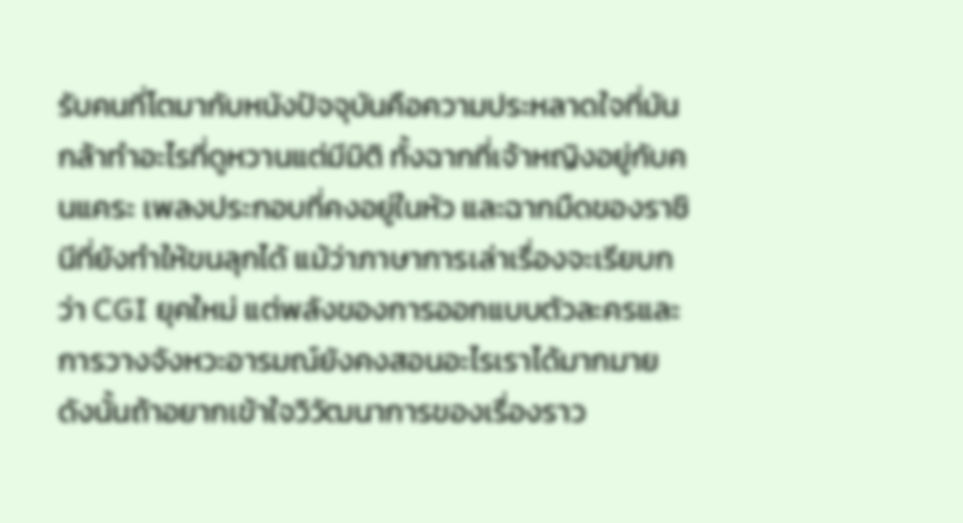รับคนที่โตมากับหนังปัจจุบันคือความประหลาดใจที่มันกล้าทำอะไรที่ดูหวานแต่มีมิติ ทั้งฉากที่เจ้าหญิงอยู่กับคนแคระ เพลงประกอบที่คงอยู่ในหัว และฉากมืดของราชินีที่ยังทำให้ขนลุกได้ แม้ว่าภาษาการเล่าเรื่องจะเรียบกว่า CGI ยุคใหม่ แต่พลังของการออกแบบตัวละครและการวางจังหวะอารมณ์ยังคงสอนอะไรเราได้มากมาย ดังนั้นถ้าอยากเข้าใจวิวัฒนาการของเรื่องราว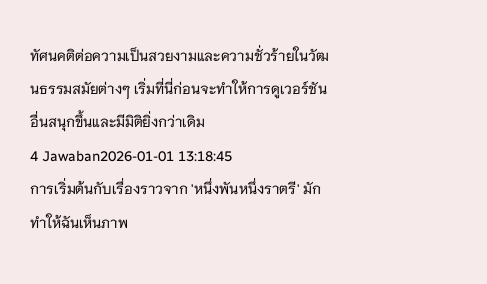ทัศนคติต่อความเป็นสวยงามและความชั่วร้ายในวัฒนธรรมสมัยต่างๆ เริ่มที่นี่ก่อนจะทำให้การดูเวอร์ชันอื่นสนุกขึ้นและมีมิติยิ่งกว่าเดิม
4 Jawaban2026-01-01 13:18:45
การเริ่มต้นกับเรื่องราวจาก 'หนึ่งพันหนึ่งราตรี' มักทำให้ฉันเห็นภาพ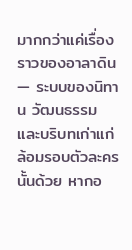มากกว่าแค่เรื่องราวของอาลาดิน — ระบบของนิทาน วัฒนธรรม และบริบทเก่าแก่ล้อมรอบตัวละครนั้นด้วย หากอ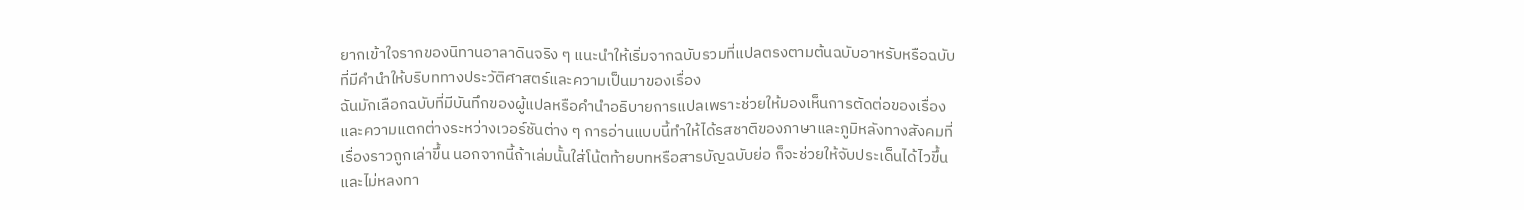ยากเข้าใจรากของนิทานอาลาดินจริง ๆ แนะนำให้เริ่มจากฉบับรวมที่แปลตรงตามต้นฉบับอาหรับหรือฉบับที่มีคำนำให้บริบททางประวัติศาสตร์และความเป็นมาของเรื่อง
ฉันมักเลือกฉบับที่มีบันทึกของผู้แปลหรือคำนำอธิบายการแปลเพราะช่วยให้มองเห็นการตัดต่อของเรื่องและความแตกต่างระหว่างเวอร์ชันต่าง ๆ การอ่านแบบนี้ทำให้ได้รสชาติของภาษาและภูมิหลังทางสังคมที่เรื่องราวถูกเล่าขึ้น นอกจากนี้ถ้าเล่มนั้นใส่โน้ตท้ายบทหรือสารบัญฉบับย่อ ก็จะช่วยให้จับประเด็นได้ไวขึ้นและไม่หลงทา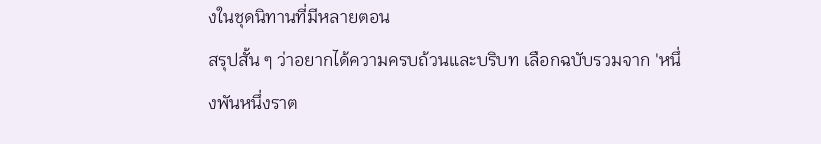งในชุดนิทานที่มีหลายตอน
สรุปสั้น ๆ ว่าอยากได้ความครบถ้วนและบริบท เลือกฉบับรวมจาก 'หนึ่งพันหนึ่งราต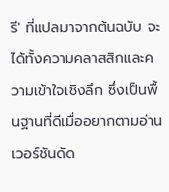รี' ที่แปลมาจากต้นฉบับ จะได้ทั้งความคลาสสิกและความเข้าใจเชิงลึก ซึ่งเป็นพื้นฐานที่ดีเมื่ออยากตามอ่านเวอร์ชันดัด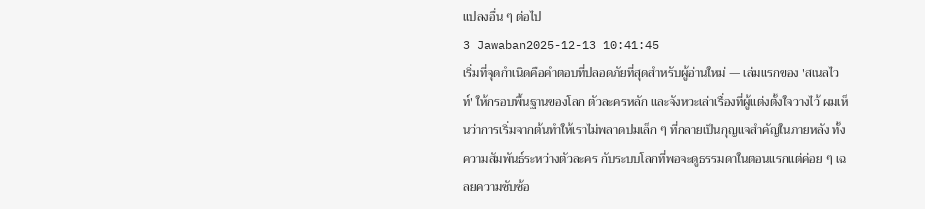แปลงอื่น ๆ ต่อไป
3 Jawaban2025-12-13 10:41:45
เริ่มที่จุดกำเนิดคือคำตอบที่ปลอดภัยที่สุดสำหรับผู้อ่านใหม่ — เล่มแรกของ 'สเนลไวท์' ให้กรอบพื้นฐานของโลก ตัวละครหลัก และจังหวะเล่าเรื่องที่ผู้แต่งตั้งใจวางไว้ ผมเห็นว่าการเริ่มจากต้นทำให้เราไม่พลาดปมเล็ก ๆ ที่กลายเป็นกุญแจสำคัญในภายหลัง ทั้งความสัมพันธ์ระหว่างตัวละคร กับระบบโลกที่พอจะดูธรรมดาในตอนแรกแต่ค่อย ๆ เฉลยความซับซ้อ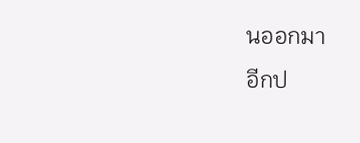นออกมา
อีกป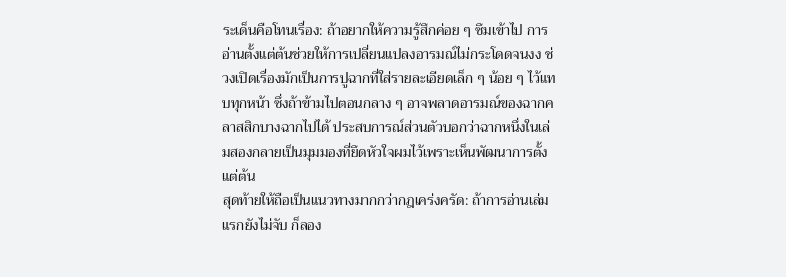ระเด็นคือโทนเรื่อง: ถ้าอยากให้ความรู้สึกค่อย ๆ ซึมเข้าไป การอ่านตั้งแต่ต้นช่วยให้การเปลี่ยนแปลงอารมณ์ไม่กระโดดจนงง ช่วงเปิดเรื่องมักเป็นการปูฉากที่ใส่รายละเอียดเล็ก ๆ น้อย ๆ ไว้แทบทุกหน้า ซึ่งถ้าข้ามไปตอนกลาง ๆ อาจพลาดอารมณ์ของฉากคลาสสิกบางฉากไปได้ ประสบการณ์ส่วนตัวบอกว่าฉากหนึ่งในเล่มสองกลายเป็นมุมมองที่ยึดหัวใจผมไว้เพราะเห็นพัฒนาการตั้งแต่ต้น
สุดท้ายให้ถือเป็นแนวทางมากกว่ากฎเคร่งครัด: ถ้าการอ่านเล่มแรกยังไม่จับ ก็ลอง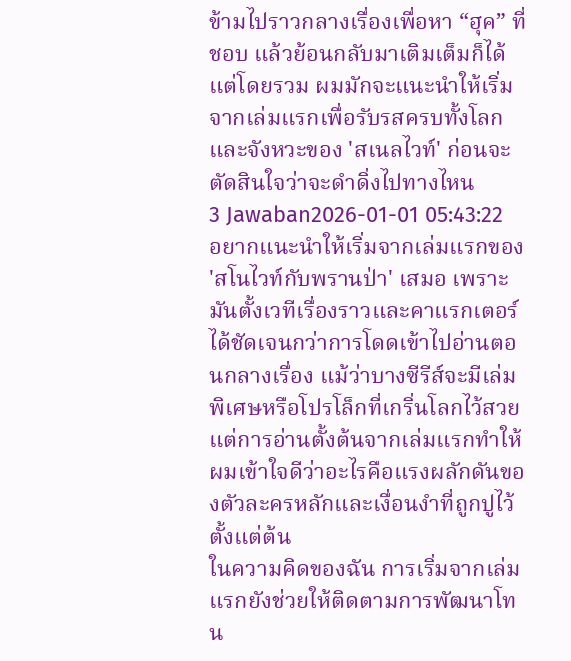ข้ามไปราวกลางเรื่องเพื่อหา “ฮุค” ที่ชอบ แล้วย้อนกลับมาเติมเต็มก็ได้ แต่โดยรวม ผมมักจะแนะนำให้เริ่มจากเล่มแรกเพื่อรับรสครบทั้งโลกและจังหวะของ 'สเนลไวท์' ก่อนจะตัดสินใจว่าจะดำดิ่งไปทางไหน
3 Jawaban2026-01-01 05:43:22
อยากแนะนำให้เริ่มจากเล่มแรกของ 'สโนไวท์กับพรานป่า' เสมอ เพราะมันตั้งเวทีเรื่องราวและคาแรกเตอร์ได้ชัดเจนกว่าการโดดเข้าไปอ่านตอนกลางเรื่อง แม้ว่าบางซีรีส์จะมีเล่มพิเศษหรือโปรโล็กที่เกริ่นโลกไว้สวย แต่การอ่านตั้งต้นจากเล่มแรกทำให้ผมเข้าใจดีว่าอะไรคือแรงผลักดันของตัวละครหลักและเงื่อนงำที่ถูกปูไว้ตั้งแต่ต้น
ในความคิดของฉัน การเริ่มจากเล่มแรกยังช่วยให้ติดตามการพัฒนาโทน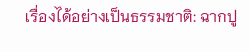เรื่องได้อย่างเป็นธรรมชาติ: ฉากปู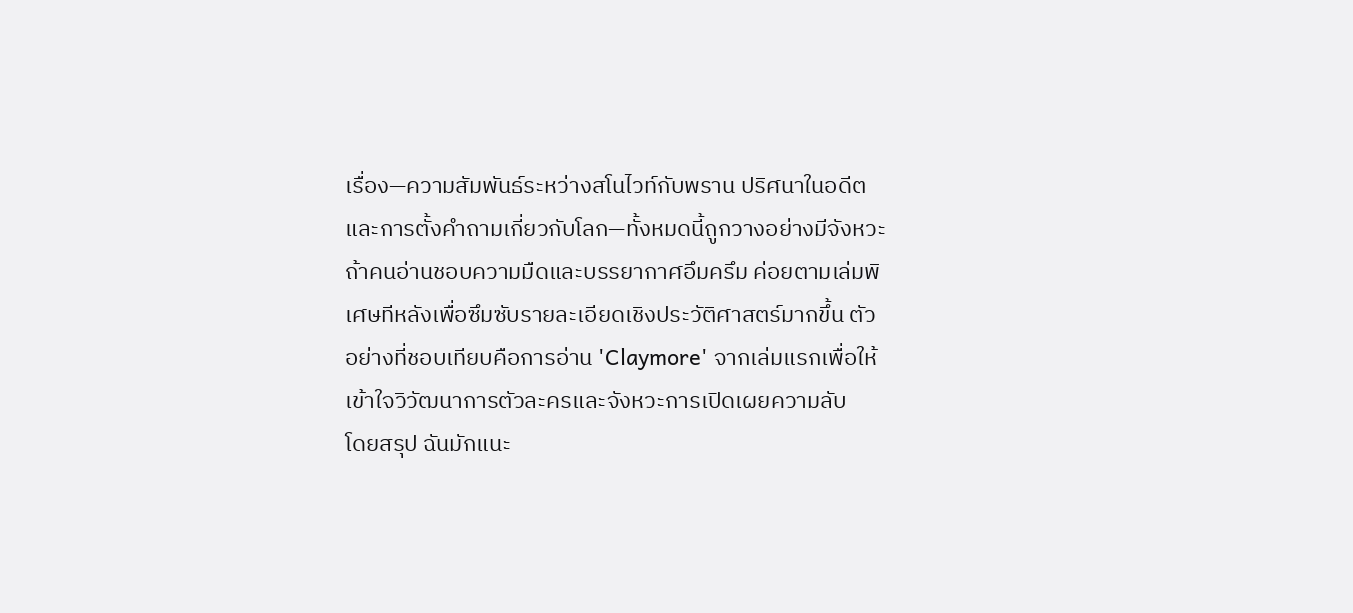เรื่อง—ความสัมพันธ์ระหว่างสโนไวท์กับพราน ปริศนาในอดีต และการตั้งคำถามเกี่ยวกับโลก—ทั้งหมดนี้ถูกวางอย่างมีจังหวะ ถ้าคนอ่านชอบความมืดและบรรยากาศอึมครึม ค่อยตามเล่มพิเศษทีหลังเพื่อซึมซับรายละเอียดเชิงประวัติศาสตร์มากขึ้น ตัวอย่างที่ชอบเทียบคือการอ่าน 'Claymore' จากเล่มแรกเพื่อให้เข้าใจวิวัฒนาการตัวละครและจังหวะการเปิดเผยความลับ
โดยสรุป ฉันมักแนะ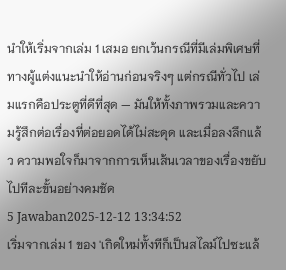นำให้เริ่มจากเล่ม 1 เสมอ ยกเว้นกรณีที่มีเล่มพิเศษที่ทางผู้แต่งแนะนำให้อ่านก่อนจริงๆ แต่กรณีทั่วไป เล่มแรกคือประตูที่ดีที่สุด — มันให้ทั้งภาพรวมและความรู้สึกต่อเรื่องที่ต่อยอดได้ไม่สะดุด และเมื่อลงลึกแล้ว ความพอใจก็มาจากการเห็นเส้นเวลาของเรื่องขยับไปทีละขั้นอย่างคมชัด
5 Jawaban2025-12-12 13:34:52
เริ่มจากเล่ม 1 ของ 'เกิดใหม่ทั้งทีก็เป็นสไลม์ไปซะแล้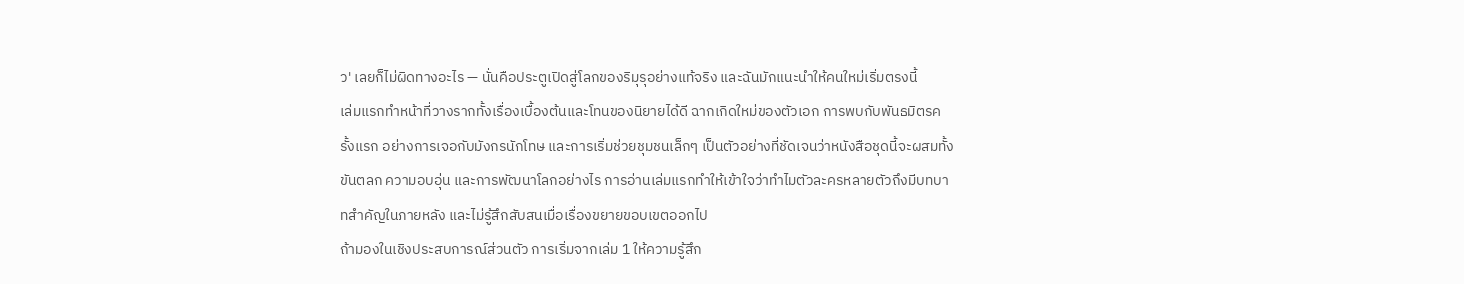ว' เลยก็ไม่ผิดทางอะไร — นั่นคือประตูเปิดสู่โลกของริมุรุอย่างแท้จริง และฉันมักแนะนำให้คนใหม่เริ่มตรงนี้
เล่มแรกทำหน้าที่วางรากทั้งเรื่องเบื้องต้นและโทนของนิยายได้ดี ฉากเกิดใหม่ของตัวเอก การพบกับพันธมิตรครั้งแรก อย่างการเจอกับมังกรนักโทษ และการเริ่มช่วยชุมชนเล็กๆ เป็นตัวอย่างที่ชัดเจนว่าหนังสือชุดนี้จะผสมทั้งขันตลก ความอบอุ่น และการพัฒนาโลกอย่างไร การอ่านเล่มแรกทำให้เข้าใจว่าทำไมตัวละครหลายตัวถึงมีบทบาทสำคัญในภายหลัง และไม่รู้สึกสับสนเมื่อเรื่องขยายขอบเขตออกไป
ถ้ามองในเชิงประสบการณ์ส่วนตัว การเริ่มจากเล่ม 1 ให้ความรู้สึก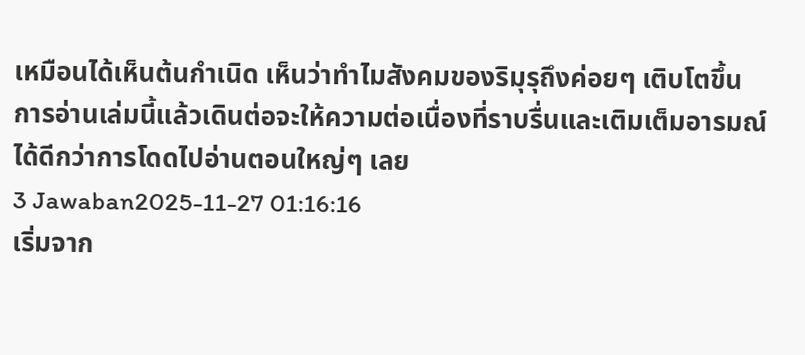เหมือนได้เห็นต้นกำเนิด เห็นว่าทำไมสังคมของริมุรุถึงค่อยๆ เติบโตขึ้น การอ่านเล่มนี้แล้วเดินต่อจะให้ความต่อเนื่องที่ราบรื่นและเติมเต็มอารมณ์ได้ดีกว่าการโดดไปอ่านตอนใหญ่ๆ เลย
3 Jawaban2025-11-27 01:16:16
เริ่มจาก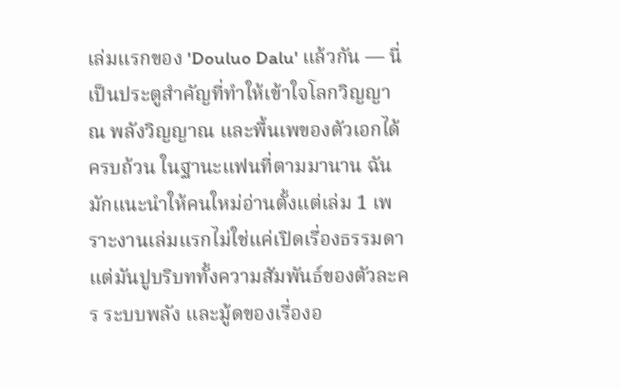เล่มแรกของ 'Douluo Dalu' แล้วกัน — นี่เป็นประตูสำคัญที่ทำให้เข้าใจโลกวิญญาณ พลังวิญญาณ และพื้นเพของตัวเอกได้ครบถ้วน ในฐานะแฟนที่ตามมานาน ฉันมักแนะนำให้คนใหม่อ่านตั้งแต่เล่ม 1 เพราะงานเล่มแรกไม่ใช่แค่เปิดเรื่องธรรมดา แต่มันปูบริบททั้งความสัมพันธ์ของตัวละคร ระบบพลัง และมู้ดของเรื่องอ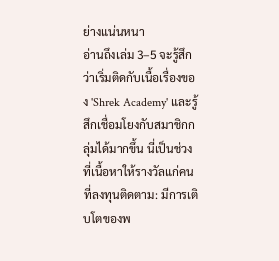ย่างแน่นหนา
อ่านถึงเล่ม 3–5 จะรู้สึกว่าเริ่มติดกับเนื้อเรื่องของ 'Shrek Academy' และรู้สึกเชื่อมโยงกับสมาชิกกลุ่มได้มากขึ้น นี่เป็นช่วงที่เนื้อหาให้รางวัลแก่คนที่ลงทุนติดตาม: มีการเติบโตของพ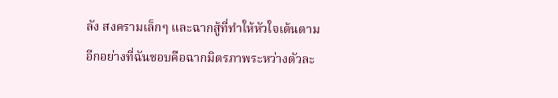ลัง สงครามเล็กๆ และฉากสู้ที่ทำให้หัวใจเต้นตาม อีกอย่างที่ฉันชอบคือฉากมิตรภาพระหว่างตัวละ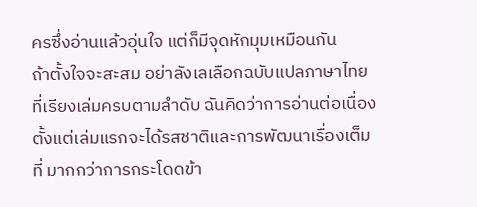ครซึ่งอ่านแล้วอุ่นใจ แต่ก็มีจุดหักมุมเหมือนกัน
ถ้าตั้งใจจะสะสม อย่าลังเลเลือกฉบับแปลภาษาไทยที่เรียงเล่มครบตามลำดับ ฉันคิดว่าการอ่านต่อเนื่องตั้งแต่เล่มแรกจะได้รสชาติและการพัฒนาเรื่องเต็มที่ มากกว่าการกระโดดข้า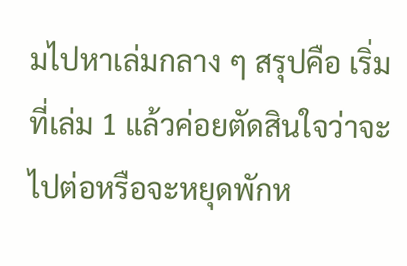มไปหาเล่มกลาง ๆ สรุปคือ เริ่มที่เล่ม 1 แล้วค่อยตัดสินใจว่าจะไปต่อหรือจะหยุดพักห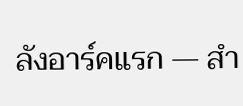ลังอาร์คแรก — สำ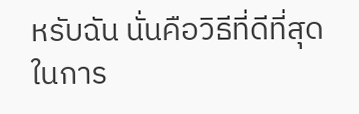หรับฉัน นั่นคือวิธีที่ดีที่สุดในการ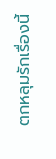ตกหลุมรักเรื่องนี้